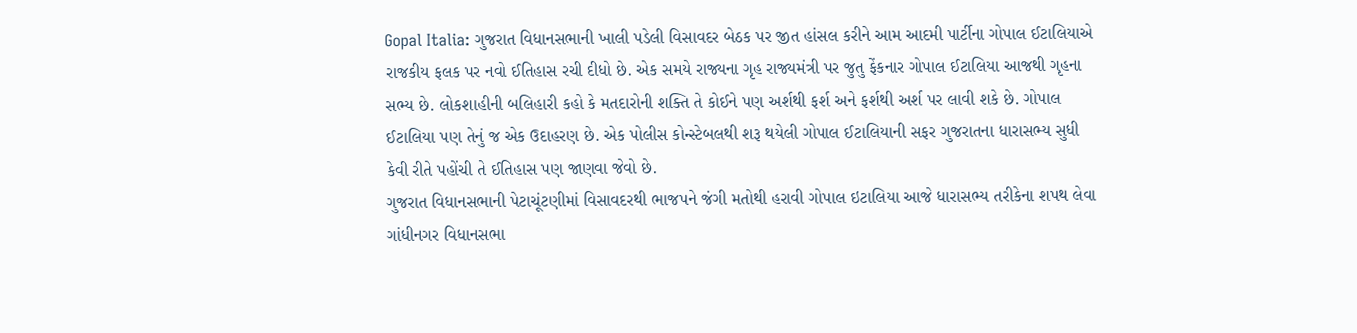Gopal Italia: ગુજરાત વિધાનસભાની ખાલી પડેલી વિસાવદર બેઠક પર જીત હાંસલ કરીને આમ આદમી પાર્ટીના ગોપાલ ઈટાલિયાએ રાજકીય ફલક પર નવો ઈતિહાસ રચી દીધો છે. એક સમયે રાજ્યના ગૃહ રાજ્યમંત્રી પર જુતુ ફેંકનાર ગોપાલ ઈટાલિયા આજથી ગૃહના સભ્ય છે. લોકશાહીની બલિહારી કહો કે મતદારોની શક્તિ તે કોઈને પણ અર્શથી ફર્શ અને ફર્શથી અર્શ પર લાવી શકે છે. ગોપાલ ઈટાલિયા પણ તેનું જ એક ઉદાહરણ છે. એક પોલીસ કોન્સ્ટેબલથી શરૂ થયેલી ગોપાલ ઈટાલિયાની સફર ગુજરાતના ધારાસભ્ય સુધી કેવી રીતે પહોંચી તે ઈતિહાસ પણ જાણવા જેવો છે.
ગુજરાત વિધાનસભાની પેટાચૂંટણીમાં વિસાવદરથી ભાજપને જંગી મતોથી હરાવી ગોપાલ ઇટાલિયા આજે ધારાસભ્ય તરીકેના શપથ લેવા ગાંધીનગર વિધાનસભા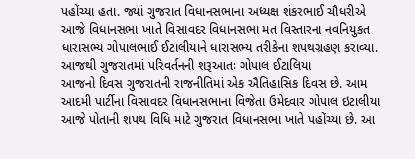પહોંચ્યા હતા. જ્યાં ગુજરાત વિધાનસભાના અધ્યક્ષ શંકરભાઈ ચૌધરીએ આજે વિધાનસભા ખાતે વિસાવદર વિધાનસભા મત વિસ્તારના નવનિયુકત ધારાસભ્ય ગોપાલભાઈ ઈટાલીયાને ધારાસભ્ય તરીકેના શપથગ્રહણ કરાવ્યા.
આજથી ગુજરાતમાં પરિવર્તનની શરૂઆતઃ ગોપાલ ઈટાલિયા
આજનો દિવસ ગુજરાતની રાજનીતિમાં એક ઐતિહાસિક દિવસ છે. આમ આદમી પાર્ટીના વિસાવદર વિધાનસભાના વિજેતા ઉમેદવાર ગોપાલ ઇટાલીયા આજે પોતાની શપથ વિધિ માટે ગુજરાત વિધાનસભા ખાતે પહોંચ્યા છે. આ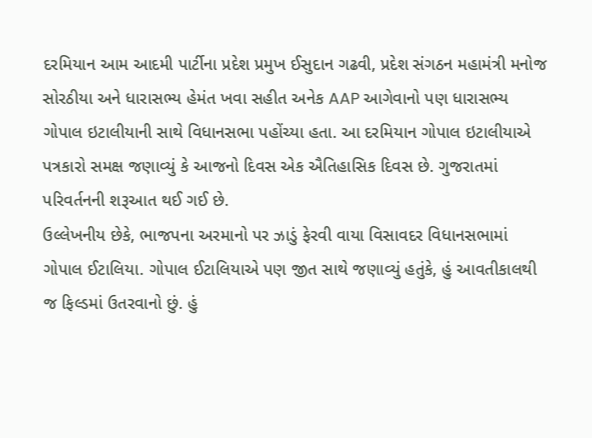દરમિયાન આમ આદમી પાર્ટીના પ્રદેશ પ્રમુખ ઈસુદાન ગઢવી, પ્રદેશ સંગઠન મહામંત્રી મનોજ સોરઠીયા અને ધારાસભ્ય હેમંત ખવા સહીત અનેક AAP આગેવાનો પણ ધારાસભ્ય ગોપાલ ઇટાલીયાની સાથે વિધાનસભા પહોંચ્યા હતા. આ દરમિયાન ગોપાલ ઇટાલીયાએ પત્રકારો સમક્ષ જણાવ્યું કે આજનો દિવસ એક ઐતિહાસિક દિવસ છે. ગુજરાતમાં પરિવર્તનની શરૂઆત થઈ ગઈ છે.
ઉલ્લેખનીય છેકે, ભાજપના અરમાનો પર ઝાડું ફેરવી વાયા વિસાવદર વિધાનસભામાં ગોપાલ ઈટાલિયા. ગોપાલ ઈટાલિયાએ પણ જીત સાથે જણાવ્યું હતુંકે, હું આવતીકાલથી જ ફિલ્ડમાં ઉતરવાનો છું. હું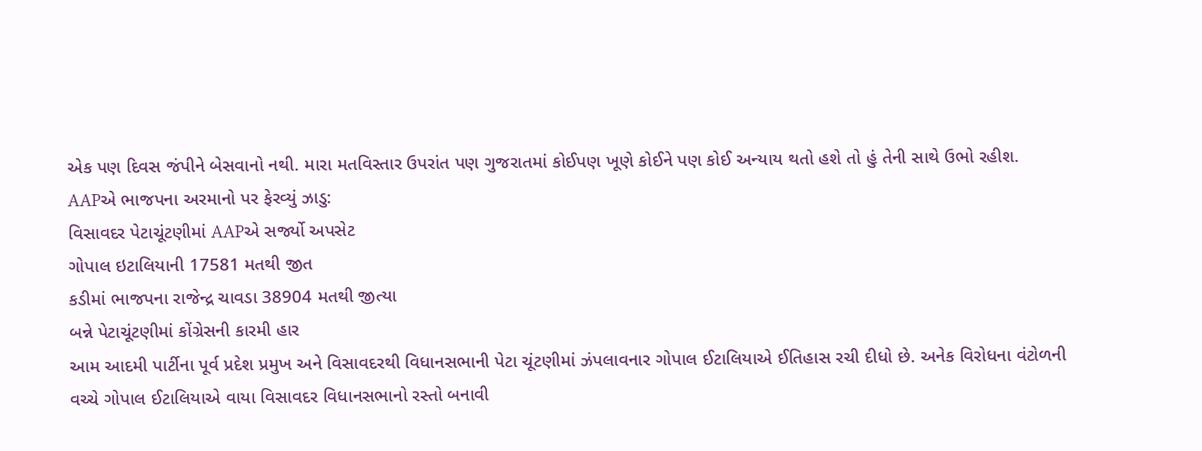એક પણ દિવસ જંપીને બેસવાનો નથી. મારા મતવિસ્તાર ઉપરાંત પણ ગુજરાતમાં કોઈપણ ખૂણે કોઈને પણ કોઈ અન્યાય થતો હશે તો હું તેની સાથે ઉભો રહીશ.
AAPએ ભાજપના અરમાનો પર ફેરવ્યું ઝાડુ:
વિસાવદર પેટાચૂંટણીમાં AAPએ સર્જ્યો અપસેટ
ગોપાલ ઇટાલિયાની 17581 મતથી જીત
કડીમાં ભાજપના રાજેન્દ્ર ચાવડા 38904 મતથી જીત્યા
બન્ને પેટાચૂંટણીમાં કોંગ્રેસની કારમી હાર
આમ આદમી પાર્ટીના પૂર્વ પ્રદેશ પ્રમુખ અને વિસાવદરથી વિધાનસભાની પેટા ચૂંટણીમાં ઝંપલાવનાર ગોપાલ ઈટાલિયાએ ઈતિહાસ રચી દીધો છે. અનેક વિરોધના વંટોળની વચ્ચે ગોપાલ ઈટાલિયાએ વાયા વિસાવદર વિધાનસભાનો રસ્તો બનાવી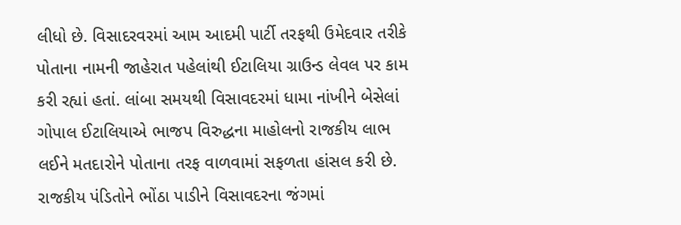લીધો છે. વિસાદરવરમાં આમ આદમી પાર્ટી તરફથી ઉમેદવાર તરીકે પોતાના નામની જાહેરાત પહેલાંથી ઈટાલિયા ગ્રાઉન્ડ લેવલ પર કામ કરી રહ્યાં હતાં. લાંબા સમયથી વિસાવદરમાં ધામા નાંખીને બેસેલાં ગોપાલ ઈટાલિયાએ ભાજપ વિરુદ્ધના માહોલનો રાજકીય લાભ લઈને મતદારોને પોતાના તરફ વાળવામાં સફળતા હાંસલ કરી છે.
રાજકીય પંડિતોને ભોંઠા પાડીને વિસાવદરના જંગમાં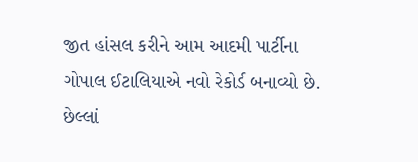જીત હાંસલ કરીને આમ આદમી પાર્ટીના ગોપાલ ઈટાલિયાએ નવો રેકોર્ડ બનાવ્યો છે. છેલ્લાં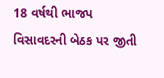18 વર્ષથી ભાજપ વિસાવદરની બેઠક પર જીતી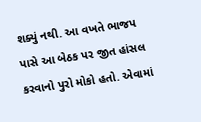શક્યું નથી. આ વખતે ભાજપ પાસે આ બેઠક પર જીત હાંસલ કરવાનો પુરો મોકો હતો. એવામાં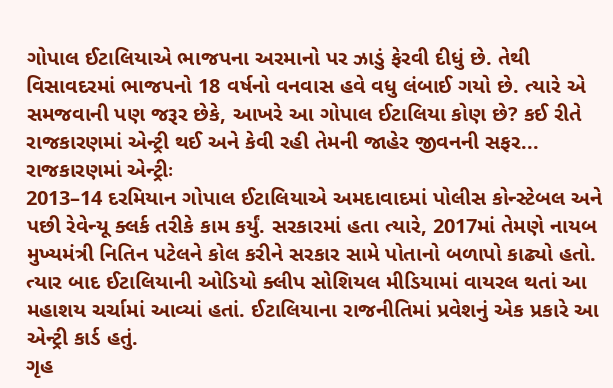ગોપાલ ઈટાલિયાએ ભાજપના અરમાનો પર ઝાડું ફેરવી દીધું છે. તેથી વિસાવદરમાં ભાજપનો 18 વર્ષનો વનવાસ હવે વધુ લંબાઈ ગયો છે. ત્યારે એ સમજવાની પણ જરૂર છેકે, આખરે આ ગોપાલ ઈટાલિયા કોણ છે? કઈ રીતે રાજકારણમાં એન્ટ્રી થઈ અને કેવી રહી તેમની જાહેર જીવનની સફર...
રાજકારણમાં એન્ટ્રીઃ
2013–14 દરમિયાન ગોપાલ ઈટાલિયાએ અમદાવાદમાં પોલીસ કોન્સ્ટેબલ અને પછી રેવેન્યૂ ક્લર્ક તરીકે કામ કર્યું. સરકારમાં હતા ત્યારે, 2017માં તેમણે નાયબ મુખ્યમંત્રી નિતિન પટેલને કોલ કરીને સરકાર સામે પોતાનો બળાપો કાઢ્યો હતો. ત્યાર બાદ ઈટાલિયાની ઓડિયો ક્લીપ સોશિયલ મીડિયામાં વાયરલ થતાં આ મહાશય ચર્ચામાં આવ્યાં હતાં. ઈટાલિયાના રાજનીતિમાં પ્રવેશનું એક પ્રકારે આ એન્ટ્રી કાર્ડ હતું.
ગૃહ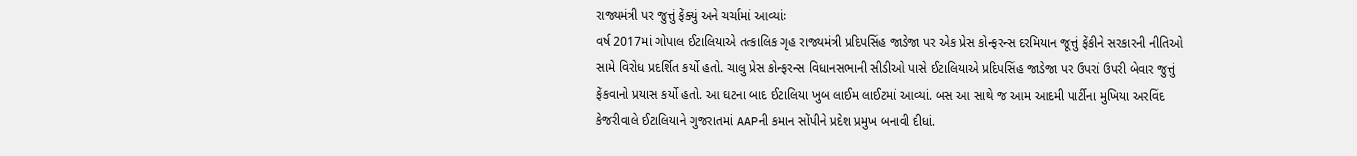રાજ્યમંત્રી પર જુત્તું ફેંક્યું અને ચર્ચામાં આવ્યાંઃ
વર્ષ 2017માં ગોપાલ ઈટાલિયાએ તત્કાલિક ગૃહ રાજ્યમંત્રી પ્રદિપસિંહ જાડેજા પર એક પ્રેસ કોન્ફરન્સ દરમિયાન જૂત્તું ફેંકીને સરકારની નીતિઓ સામે વિરોધ પ્રદર્શિત કર્યો હતો. ચાલુ પ્રેસ કોન્ફરન્સ વિધાનસભાની સીડીઓ પાસે ઈટાલિયાએ પ્રદિપસિંહ જાડેજા પર ઉપરાં ઉપરી બેવાર જુત્તું ફેંકવાનો પ્રયાસ કર્યો હતો. આ ઘટના બાદ ઈટાલિયા ખુબ લાઈમ લાઈટમાં આવ્યાં. બસ આ સાથે જ આમ આદમી પાર્ટીના મુખિયા અરવિંદ કેજરીવાલે ઈટાલિયાને ગુજરાતમાં AAPની કમાન સોંપીને પ્રદેશ પ્રમુખ બનાવી દીધાં.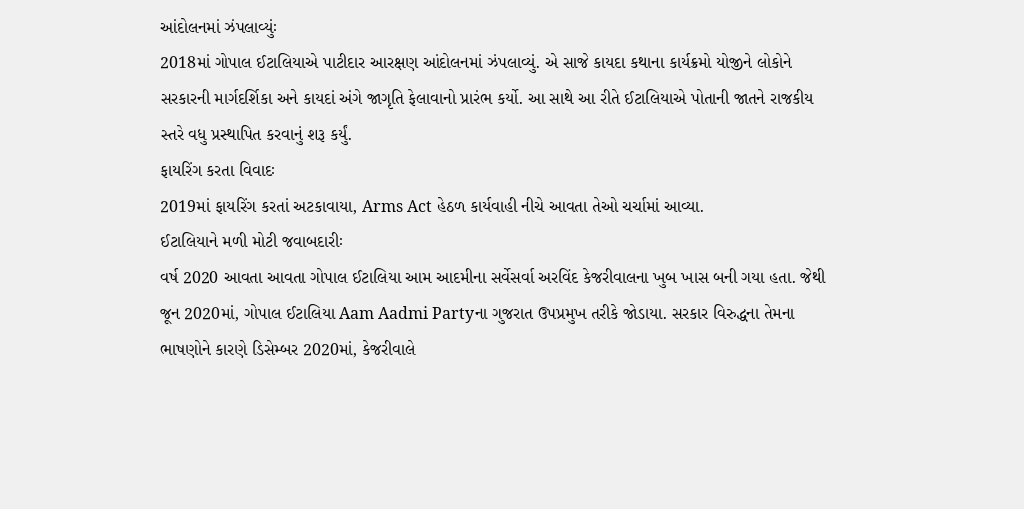આંદોલનમાં ઝંપલાવ્યુંઃ
2018માં ગોપાલ ઈટાલિયાએ પાટીદાર આરક્ષણ આંદોલનમાં ઝંપલાવ્યું. એ સાજે કાયદા કથાના કાર્યક્રમો યોજીને લોકોને સરકારની માર્ગદર્શિકા અને કાયદાં અંગે જાગૃતિ ફેલાવાનો પ્રારંભ કર્યો. આ સાથે આ રીતે ઈટાલિયાએ પોતાની જાતને રાજકીય સ્તરે વધુ પ્રસ્થાપિત કરવાનું શરૂ કર્યું.
ફાયરિંગ કરતા વિવાદઃ
2019માં ફાયરિંગ કરતાં અટકાવાયા, Arms Act હેઠળ કાર્યવાહી નીચે આવતા તેઓ ચર્ચામાં આવ્યા.
ઈટાલિયાને મળી મોટી જવાબદારીઃ
વર્ષ 2020 આવતા આવતા ગોપાલ ઈટાલિયા આમ આદમીના સર્વેસર્વા અરવિંદ કેજરીવાલના ખુબ ખાસ બની ગયા હતા. જેથી જૂન 2020માં, ગોપાલ ઈટાલિયા Aam Aadmi Partyના ગુજરાત ઉપપ્રમુખ તરીકે જોડાયા. સરકાર વિરુદ્ધના તેમના ભાષણોને કારણે ડિસેમ્બર 2020માં, કેજરીવાલે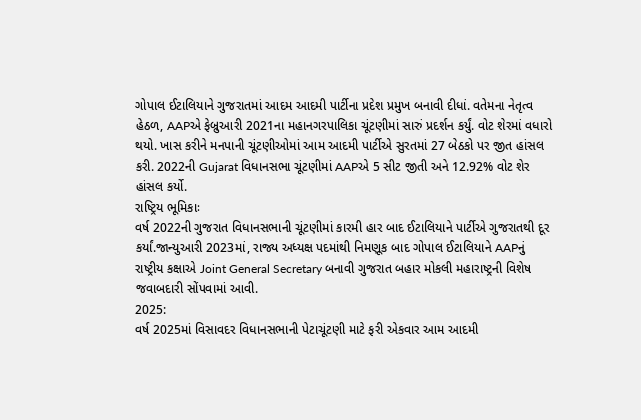ગોપાલ ઈટાલિયાને ગુજરાતમાં આદમ આદમી પાર્ટીના પ્રદેશ પ્રમુખ બનાવી દીધાં. વતેમના નેતૃત્વ હેઠળ, AAPએ ફેબ્રુઆરી 2021ના મહાનગરપાલિકા ચૂંટણીમાં સારું પ્રદર્શન કર્યું. વોટ શેરમાં વધારો થયો. ખાસ કરીને મનપાની ચૂંટણીઓમાં આમ આદમી પાર્ટીએ સુરતમાં 27 બેઠકો પર જીત હાંસલ કરી. 2022ની Gujarat વિધાનસભા ચૂંટણીમાં AAPએ 5 સીટ જીતી અને 12.92% વોટ શેર હાંસલ કર્યો.
રાષ્ટ્રિય ભૂમિકાઃ
વર્ષ 2022ની ગુજરાત વિધાનસભાની ચૂંટણીમાં કારમી હાર બાદ ઈટાલિયાને પાર્ટીએ ગુજરાતથી દૂર કર્યાં.જાન્યુઆરી 2023માં, રાજ્ય અધ્યક્ષ પદમાંથી નિમણૂક બાદ ગોપાલ ઈટાલિયાને AAPનું રાષ્ટ્રીય કક્ષાએ Joint General Secretary બનાવી ગુજરાત બહાર મોકલી મહારાષ્ટ્રની વિશેષ જવાબદારી સોંપવામાં આવી.
2025:
વર્ષ 2025માં વિસાવદર વિધાનસભાની પેટાચૂંટણી માટે ફરી એકવાર આમ આદમી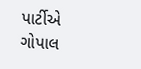પાર્ટીએ ગોપાલ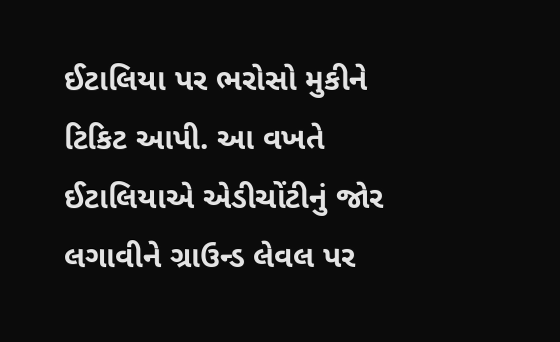ઈટાલિયા પર ભરોસો મુકીને ટિકિટ આપી. આ વખતે ઈટાલિયાએ એડીચોંટીનું જોર લગાવીને ગ્રાઉન્ડ લેવલ પર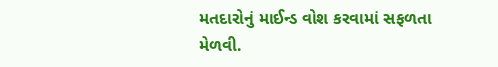મતદારોનું માઈન્ડ વોશ કરવામાં સફળતા મેળવી.